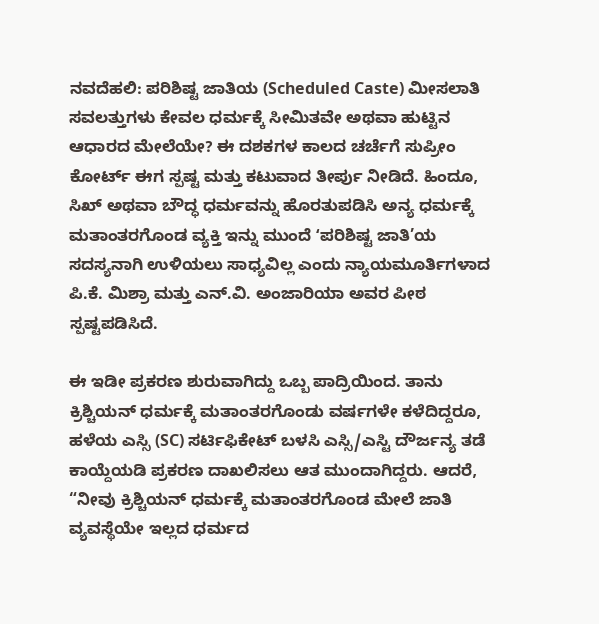ನವದೆಹಲಿ: ಪರಿಶಿಷ್ಟ ಜಾತಿಯ (Scheduled Caste) ಮೀಸಲಾತಿ ಸವಲತ್ತುಗಳು ಕೇವಲ ಧರ್ಮಕ್ಕೆ ಸೀಮಿತವೇ ಅಥವಾ ಹುಟ್ಟಿನ ಆಧಾರದ ಮೇಲೆಯೇ? ಈ ದಶಕಗಳ ಕಾಲದ ಚರ್ಚೆಗೆ ಸುಪ್ರೀಂ ಕೋರ್ಟ್ ಈಗ ಸ್ಪಷ್ಟ ಮತ್ತು ಕಟುವಾದ ತೀರ್ಪು ನೀಡಿದೆ. ಹಿಂದೂ, ಸಿಖ್ ಅಥವಾ ಬೌದ್ಧ ಧರ್ಮವನ್ನು ಹೊರತುಪಡಿಸಿ ಅನ್ಯ ಧರ್ಮಕ್ಕೆ ಮತಾಂತರಗೊಂಡ ವ್ಯಕ್ತಿ ಇನ್ನು ಮುಂದೆ ʻಪರಿಶಿಷ್ಟ ಜಾತಿ’ಯ ಸದಸ್ಯನಾಗಿ ಉಳಿಯಲು ಸಾಧ್ಯವಿಲ್ಲ ಎಂದು ನ್ಯಾಯಮೂರ್ತಿಗಳಾದ ಪಿ.ಕೆ. ಮಿಶ್ರಾ ಮತ್ತು ಎನ್.ವಿ. ಅಂಜಾರಿಯಾ ಅವರ ಪೀಠ ಸ್ಪಷ್ಟಪಡಿಸಿದೆ.

ಈ ಇಡೀ ಪ್ರಕರಣ ಶುರುವಾಗಿದ್ದು ಒಬ್ಬ ಪಾದ್ರಿಯಿಂದ. ತಾನು ಕ್ರಿಶ್ಚಿಯನ್ ಧರ್ಮಕ್ಕೆ ಮತಾಂತರಗೊಂಡು ವರ್ಷಗಳೇ ಕಳೆದಿದ್ದರೂ, ಹಳೆಯ ಎಸ್ಸಿ (SC) ಸರ್ಟಿಫಿಕೇಟ್ ಬಳಸಿ ಎಸ್ಸಿ/ಎಸ್ಟಿ ದೌರ್ಜನ್ಯ ತಡೆ ಕಾಯ್ದೆಯಡಿ ಪ್ರಕರಣ ದಾಖಲಿಸಲು ಆತ ಮುಂದಾಗಿದ್ದರು. ಆದರೆ, “ನೀವು ಕ್ರಿಶ್ಚಿಯನ್ ಧರ್ಮಕ್ಕೆ ಮತಾಂತರಗೊಂಡ ಮೇಲೆ ಜಾತಿ ವ್ಯವಸ್ಥೆಯೇ ಇಲ್ಲದ ಧರ್ಮದ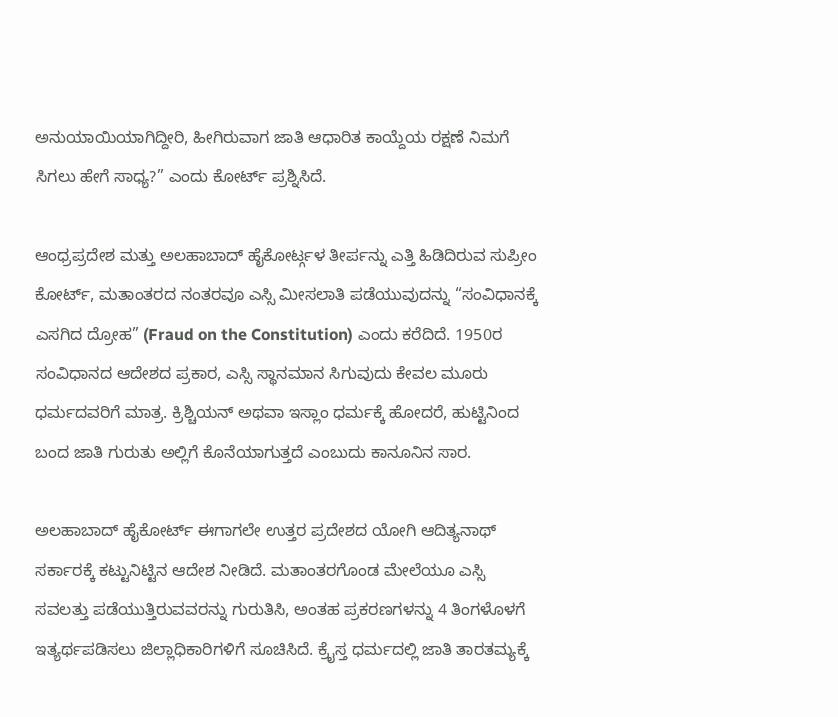ಅನುಯಾಯಿಯಾಗಿದ್ದೀರಿ, ಹೀಗಿರುವಾಗ ಜಾತಿ ಆಧಾರಿತ ಕಾಯ್ದೆಯ ರಕ್ಷಣೆ ನಿಮಗೆ ಸಿಗಲು ಹೇಗೆ ಸಾಧ್ಯ?” ಎಂದು ಕೋರ್ಟ್ ಪ್ರಶ್ನಿಸಿದೆ.

ಆಂಧ್ರಪ್ರದೇಶ ಮತ್ತು ಅಲಹಾಬಾದ್ ಹೈಕೋರ್ಟ್ಗಳ ತೀರ್ಪನ್ನು ಎತ್ತಿ ಹಿಡಿದಿರುವ ಸುಪ್ರೀಂ ಕೋರ್ಟ್, ಮತಾಂತರದ ನಂತರವೂ ಎಸ್ಸಿ ಮೀಸಲಾತಿ ಪಡೆಯುವುದನ್ನು “ಸಂವಿಧಾನಕ್ಕೆ ಎಸಗಿದ ದ್ರೋಹ” (Fraud on the Constitution) ಎಂದು ಕರೆದಿದೆ. 1950ರ ಸಂವಿಧಾನದ ಆದೇಶದ ಪ್ರಕಾರ, ಎಸ್ಸಿ ಸ್ಥಾನಮಾನ ಸಿಗುವುದು ಕೇವಲ ಮೂರು ಧರ್ಮದವರಿಗೆ ಮಾತ್ರ. ಕ್ರಿಶ್ಚಿಯನ್ ಅಥವಾ ಇಸ್ಲಾಂ ಧರ್ಮಕ್ಕೆ ಹೋದರೆ, ಹುಟ್ಟಿನಿಂದ ಬಂದ ಜಾತಿ ಗುರುತು ಅಲ್ಲಿಗೆ ಕೊನೆಯಾಗುತ್ತದೆ ಎಂಬುದು ಕಾನೂನಿನ ಸಾರ.

ಅಲಹಾಬಾದ್ ಹೈಕೋರ್ಟ್ ಈಗಾಗಲೇ ಉತ್ತರ ಪ್ರದೇಶದ ಯೋಗಿ ಆದಿತ್ಯನಾಥ್ ಸರ್ಕಾರಕ್ಕೆ ಕಟ್ಟುನಿಟ್ಟಿನ ಆದೇಶ ನೀಡಿದೆ. ಮತಾಂತರಗೊಂಡ ಮೇಲೆಯೂ ಎಸ್ಸಿ ಸವಲತ್ತು ಪಡೆಯುತ್ತಿರುವವರನ್ನು ಗುರುತಿಸಿ, ಅಂತಹ ಪ್ರಕರಣಗಳನ್ನು 4 ತಿಂಗಳೊಳಗೆ ಇತ್ಯರ್ಥಪಡಿಸಲು ಜಿಲ್ಲಾಧಿಕಾರಿಗಳಿಗೆ ಸೂಚಿಸಿದೆ. ಕ್ರೈಸ್ತ ಧರ್ಮದಲ್ಲಿ ಜಾತಿ ತಾರತಮ್ಯಕ್ಕೆ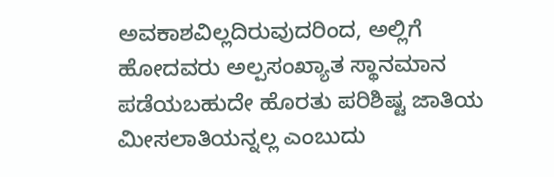ಅವಕಾಶವಿಲ್ಲದಿರುವುದರಿಂದ, ಅಲ್ಲಿಗೆ ಹೋದವರು ಅಲ್ಪಸಂಖ್ಯಾತ ಸ್ಥಾನಮಾನ ಪಡೆಯಬಹುದೇ ಹೊರತು ಪರಿಶಿಷ್ಟ ಜಾತಿಯ ಮೀಸಲಾತಿಯನ್ನಲ್ಲ ಎಂಬುದು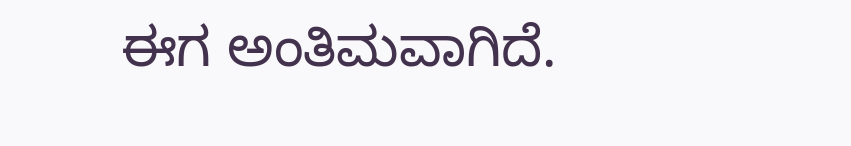ಈಗ ಅಂತಿಮವಾಗಿದೆ.